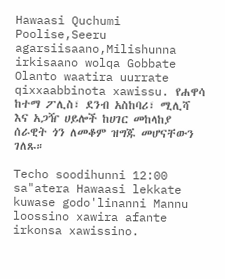Hawaasi Quchumi Poolise,Seeru agarsiisaano,Milishunna irkisaano wolqa Gobbate Olanto waatira uurrate qixxaabbinota xawissu. የሐዋሳ ከተማ ፖሊስ፣ ደንብ አስከባሪ፣ ሚሊሻ እና አጋዥ ሀይሎች ከሀገር መከላከያ ሰራዊት ጎን ለመቆም ዝግጁ መሆናቸውን ገለጹ።

Techo soodihunni 12:00 sa"atera Hawaasi lekkate kuwase godo'linanni Mannu loossino xawira afante irkonsa xawissino.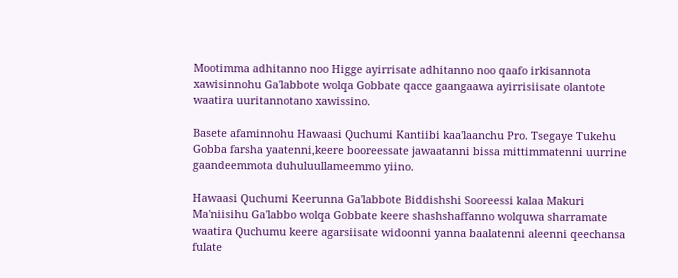Mootimma adhitanno noo Higge ayirrisate adhitanno noo qaafo irkisannota xawisinnohu Ga'labbote wolqa Gobbate qacce gaangaawa ayirrisiisate olantote waatira uuritannotano xawissino.

Basete afaminnohu Hawaasi Quchumi Kantiibi kaa'laanchu Pro. Tsegaye Tukehu Gobba farsha yaatenni,keere booreessate jawaatanni bissa mittimmatenni uurrine gaandeemmota duhuluullameemmo yiino.

Hawaasi Quchumi Keerunna Ga'labbote Biddishshi Sooreessi kalaa Makuri Ma'niisihu Ga'labbo wolqa Gobbate keere shashshaffanno wolquwa sharramate waatira Quchumu keere agarsiisate widoonni yanna baalatenni aleenni qeechansa fulate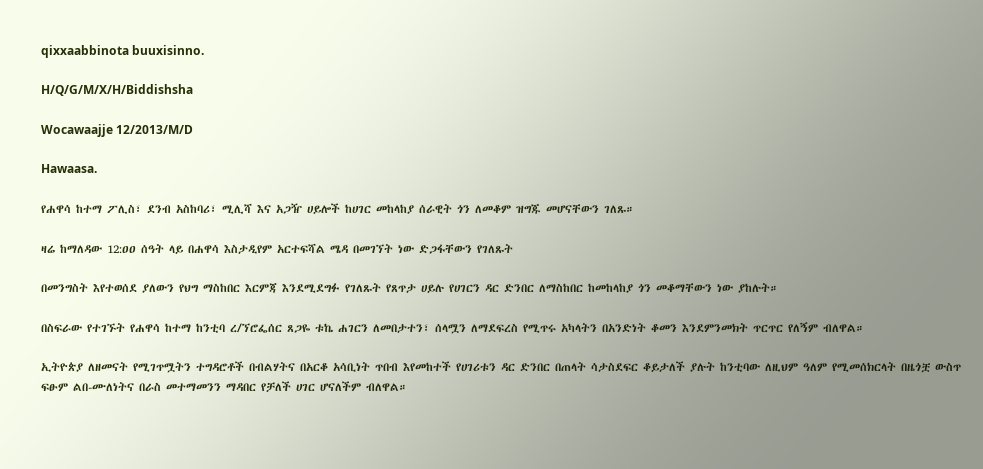qixxaabbinota buuxisinno.

H/Q/G/M/X/H/Biddishsha

Wocawaajje 12/2013/M/D

Hawaasa.

የሐዋሳ ከተማ ፖሊስ፣ ደንብ አስከባሪ፣ ሚሊሻ እና አጋዥ ሀይሎች ከሀገር መከላከያ ሰራዊት ጎን ለመቆም ዝግጁ መሆናቸውን ገለጹ።

ዛሬ ከማለዳው 12:ዐዐ ሰዓት ላይ በሐዋሳ እስታዲየም አርተፍሻል ሜዳ በመገኘት ነው ድጋፋቸውን የገለጹት

በመንግስት እየተወሰደ ያለውን የህግ ማስከበር እርምጃ እንደሚደግፉ የገለጹት የጸጥታ ሀይሉ የሀገርን ዳር ድንበር ለማስከበር ከመከላከያ ጎን መቆማቸውን ነው ያከሉት።

በስፍራው የተገኙት የሐዋሳ ከተማ ከንቲባ ረ/ኘሮፌሰር ጸጋዬ ቱኬ ሐገርን ለመበታተን፣ ሰላሟን ለማደፍረስ የሚጥሩ አካላትን በአንድነት ቆመን እንደምንመክት ጥርጥር የለኝም ብለዋል።

ኢትዮጵያ ለዘመናት የሚገጥሟትን ተግዳሮቶች በብልሃትና በአርቆ አሳቢነት ጥበብ እየመከተች የሀገሪቱን ዳር ድንበር በጠላት ሳታስደፍር ቆይታለች ያሉት ከንቲባው ለዚህም ዓለም የሚመሰክርላት በዜጎቿ ውስጥ ፍፁም ልበ-ሙለነትና በራስ መተማመንን ማዳበር የቻለች ሀገር ሆናለችም ብለዋል።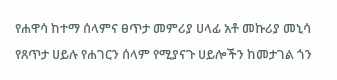የሐዋሳ ከተማ ሰላምና ፀጥታ መምሪያ ሀላፊ አቶ መኩሪያ መኒሳ የጸጥታ ሀይሉ የሐገርን ሰላም የሚያናጉ ሀይሎችን ከመታገል ጎን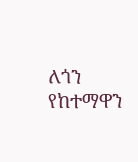ለጎን የከተማዋን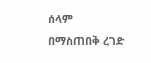ሰላም በማስጠበቅ ረገድ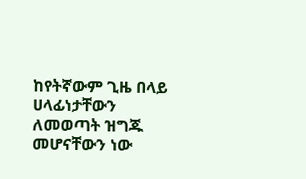ከየትኛውም ጊዜ በላይ ሀላፊነታቸውን ለመወጣት ዝግጁ መሆናቸውን ነው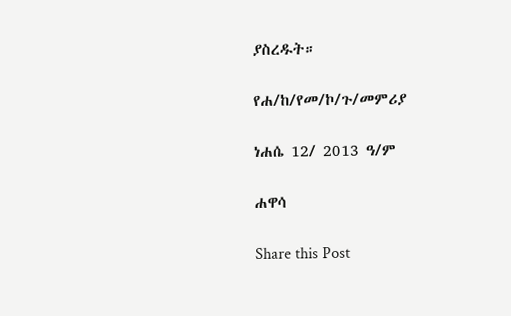ያስረዱት።

የሐ/ከ/የመ/ኮ/ጉ/መምሪያ

ነሐሴ 12/ 2013 ዓ/ም

ሐዋሳ

Share this Post